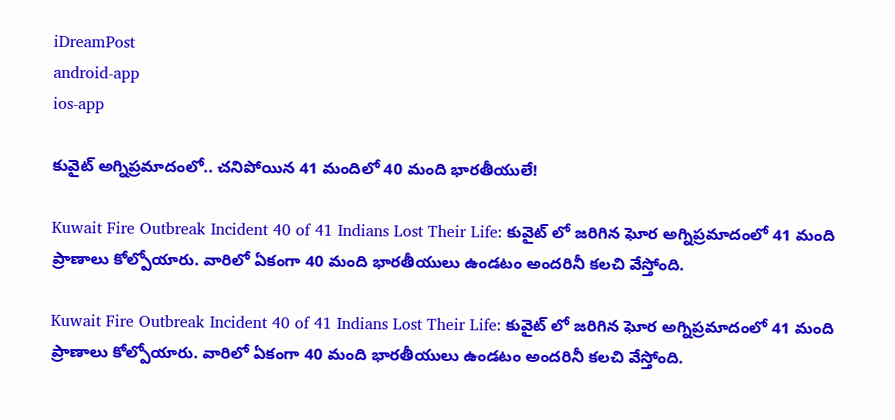iDreamPost
android-app
ios-app

కువైట్ అగ్నిప్రమాదంలో.. చనిపోయిన 41 మందిలో 40 మంది భారతీయులే!

Kuwait Fire Outbreak Incident 40 of 41 Indians Lost Their Life: కువైట్ లో జరిగిన ఘోర అగ్నిప్రమాదంలో 41 మంది ప్రాణాలు కోల్పోయారు. వారిలో ఏకంగా 40 మంది భారతీయులు ఉండటం అందరినీ కలచి వేస్తోంది.

Kuwait Fire Outbreak Incident 40 of 41 Indians Lost Their Life: కువైట్ లో జరిగిన ఘోర అగ్నిప్రమాదంలో 41 మంది ప్రాణాలు కోల్పోయారు. వారిలో ఏకంగా 40 మంది భారతీయులు ఉండటం అందరినీ కలచి వేస్తోంది.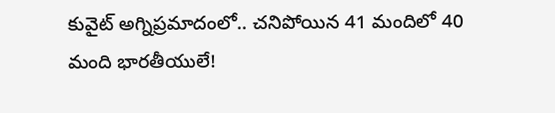కువైట్ అగ్నిప్రమాదంలో.. చనిపోయిన 41 మందిలో 40 మంది భారతీయులే!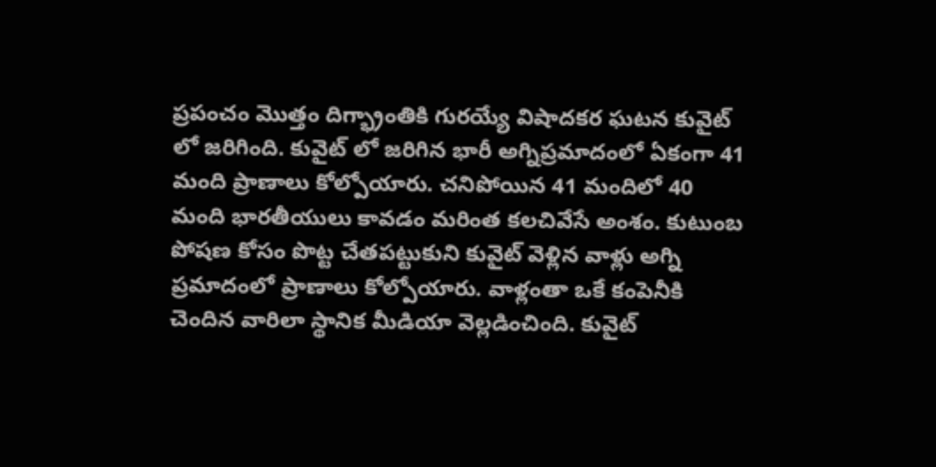ప్రపంచం మొత్తం దిగ్భ్రాంతికి గురయ్యే విషాదకర ఘటన కువైట్ లో జరిగింది. కువైట్ లో జరిగిన భారీ అగ్నిప్రమాదంలో ఏకంగా 41 మంది ప్రాణాలు కోల్పోయారు. చనిపోయిన 41 మందిలో 40 మంది భారతీయులు కావడం మరింత కలచివేసే అంశం. కుటుంబ పోషణ కోసం పొట్ట చేతపట్టుకుని కువైట్ వెళ్లిన వాళ్లు అగ్ని ప్రమాదంలో ప్రాణాలు కోల్పోయారు. వాళ్లంతా ఒకే కంపెనీకి చెందిన వారిలా స్థానిక మీడియా వెల్లడించింది. కువైట్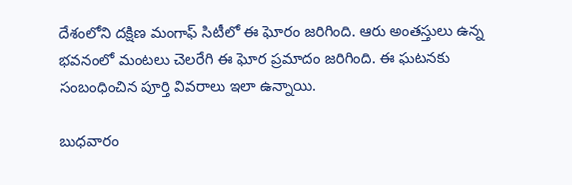దేశంలోని దక్షిణ మంగాఫ్ సిటీలో ఈ ఘోరం జరిగింది. ఆరు అంతస్తులు ఉన్న భవనంలో మంటలు చెలరేగి ఈ ఘోర ప్రమాదం జరిగింది. ఈ ఘటనకు సంబంధించిన పూర్తి వివరాలు ఇలా ఉన్నాయి.

బుధవారం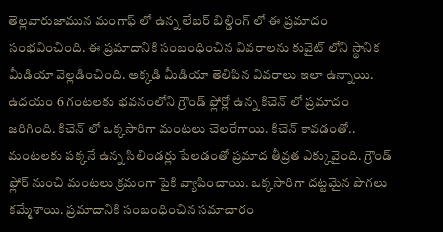తెల్లవారుజామున మంగాఫ్ లో ఉన్న లేబర్ బిల్డింగ్ లో ఈ ప్రమాదం సంభవించింది. ఈ ప్రమాదానికి సంబంధించిన వివరాలను కువైట్ లోని స్థానిక మీడియా వెల్లడించింది. అక్కడి మీడియా తెలిపిన వివరాలు ఇలా ఉన్నాయి. ఉదయం 6 గంటలకు భవనంలోని గ్రౌండ్ ఫ్లోర్లో ఉన్న కిచెన్ లో ప్రమాదం జరిగింది. కిచెన్ లో ఒక్కసారిగా మంటలు చెలరేగాయి. కిచెన్ కావడంతో.. మంటలకు పక్కనే ఉన్న సిలిండర్లు పేలడంతో ప్రమాద తీవ్రత ఎక్కువైంది. గ్రౌండ్ ఫ్లోర్ నుంచి మంటలు క్రమంగా పైకి వ్యాపించాయి. ఒక్కసారిగా దట్టమైన పొగలు కమ్మేశాయి. ప్రమాదానికి సంబంధించిన సమాచారం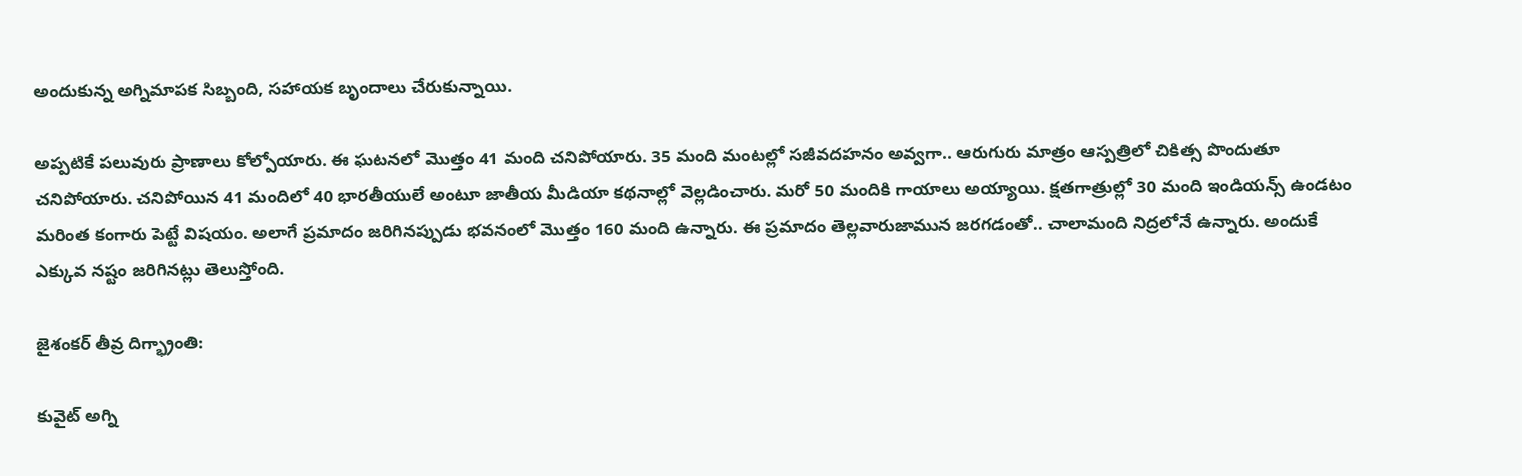అందుకున్న అగ్నిమాపక సిబ్బంది, సహాయక బృందాలు చేరుకున్నాయి.

అప్పటికే పలువురు ప్రాణాలు కోల్పోయారు. ఈ ఘటనలో మొత్తం 41 మంది చనిపోయారు. 35 మంది మంటల్లో సజీవదహనం అవ్వగా.. ఆరుగురు మాత్రం ఆస్పత్రిలో చికిత్స పొందుతూ చనిపోయారు. చనిపోయిన 41 మందిలో 40 భారతీయులే అంటూ జాతీయ మీడియా కథనాల్లో వెల్లడించారు. మరో 50 మందికి గాయాలు అయ్యాయి. క్షతగాత్రుల్లో 30 మంది ఇండియన్స్ ఉండటం మరింత కంగారు పెట్టే విషయం. అలాగే ప్రమాదం జరిగినప్పుడు భవనంలో మొత్తం 160 మంది ఉన్నారు. ఈ ప్రమాదం తెల్లవారుజామున జరగడంతో.. చాలామంది నిద్రలోనే ఉన్నారు. అందుకే ఎక్కువ నష్టం జరిగినట్లు తెలుస్తోంది.

జైశంకర్ తీవ్ర దిగ్భ్రాంతి:

కువైట్ అగ్ని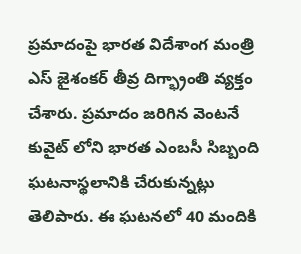ప్రమాదంపై భారత విదేశాంగ మంత్రి ఎస్ జైశంకర్ తీవ్ర దిగ్భ్రాంతి వ్యక్తం చేశారు. ప్రమాదం జరిగిన వెంటనే కువైట్ లోని భారత ఎంబసీ సిబ్బంది ఘటనాస్థలానికి చేరుకున్నట్లు తెలిపారు. ఈ ఘటనలో 40 మందికి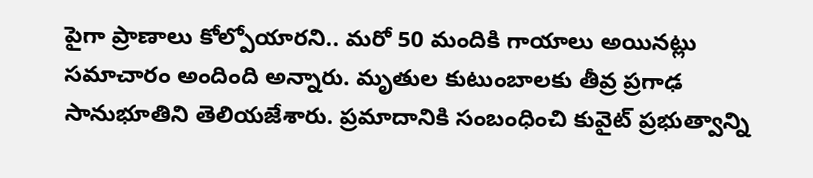పైగా ప్రాణాలు కోల్పోయారని.. మరో 50 మందికి గాయాలు అయినట్లు సమాచారం అందింది అన్నారు. మృతుల కుటుంబాలకు తీవ్ర ప్రగాఢ సానుభూతిని తెలియజేశారు. ప్రమాదానికి సంబంధించి కువైట్ ప్రభుత్వాన్ని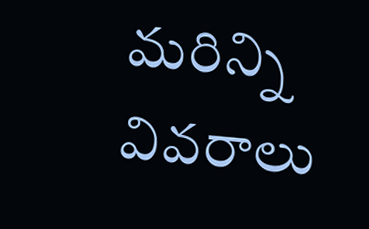మరిన్ని వివరాలు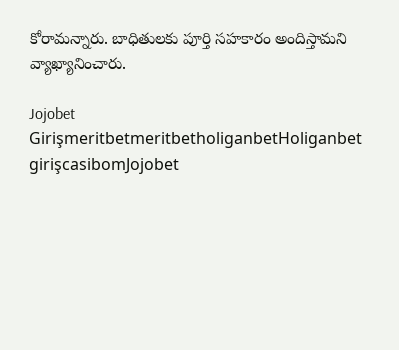కోరామన్నారు. బాధితులకు పూర్తి సహకారం అందిస్తామని వ్యాఖ్యానించారు.

Jojobet GirişmeritbetmeritbetholiganbetHoliganbet girişcasibomJojobet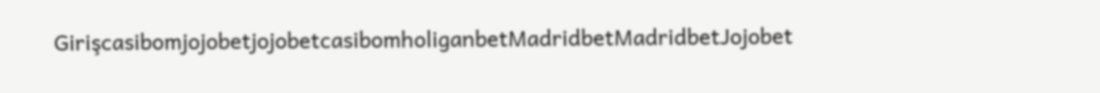GirişcasibomjojobetjojobetcasibomholiganbetMadridbetMadridbetJojobet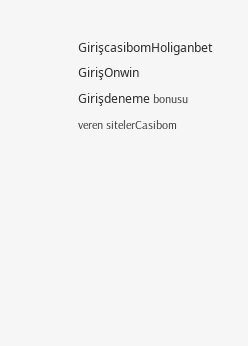GirişcasibomHoliganbet GirişOnwin Girişdeneme bonusu veren sitelerCasibom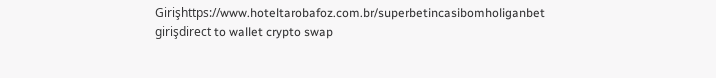Girişhttps://www.hoteltarobafoz.com.br/superbetincasibomholiganbet girişdirect to wallet crypto swap